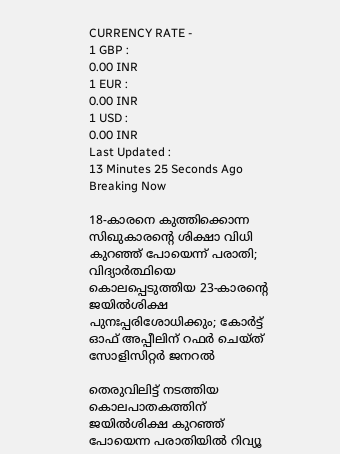CURRENCY RATE -
1 GBP :
0.00 INR
1 EUR :
0.00 INR
1 USD :
0.00 INR
Last Updated :
13 Minutes 25 Seconds Ago
Breaking Now

18-കാരനെ കുത്തിക്കൊന്ന സിഖുകാരന്റെ ശിക്ഷാ വിധി കുറഞ്ഞ് പോയെന്ന് പരാതി; വിദ്യാര്‍ത്ഥിയെ കൊലപ്പെടുത്തിയ 23-കാരന്റെ ജയില്‍ശിക്ഷ പുനഃപ്പരിശോധിക്കും; കോര്‍ട്ട് ഓഫ് അപ്പീലിന് റഫര്‍ ചെയ്ത് സോളിസിറ്റര്‍ ജനറല്‍

തെരുവിലിട്ട് നടത്തിയ കൊലപാതകത്തിന് ജയില്‍ശിക്ഷ കുറഞ്ഞ് പോയെന്ന പരാതിയില്‍ റിവ്യൂ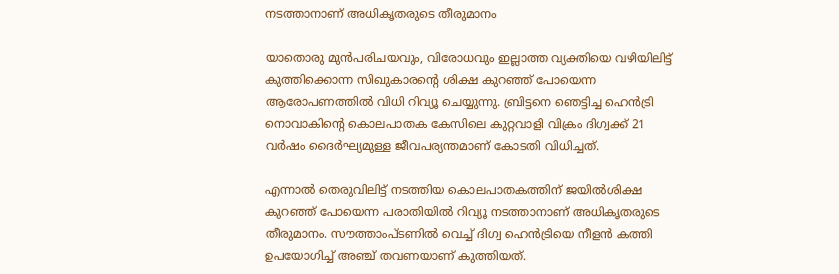നടത്താനാണ് അധികൃതരുടെ തീരുമാനം

യാതൊരു മുന്‍പരിചയവും, വിരോധവും ഇല്ലാത്ത വ്യക്തിയെ വഴിയിലിട്ട് കുത്തിക്കൊന്ന സിഖുകാരന്റെ ശിക്ഷ കുറഞ്ഞ് പോയെന്ന ആരോപണത്തില്‍ വിധി റിവ്യൂ ചെയ്യുന്നു. ബ്രിട്ടനെ ഞെട്ടിച്ച ഹെന്‍ട്രി നൊവാകിന്റെ കൊലപാതക കേസിലെ കുറ്റവാളി വിക്രം ദിഗ്വക്ക് 21 വര്‍ഷം ദൈര്‍ഘ്യമുള്ള ജീവപര്യന്തമാണ് കോടതി വിധിച്ചത്.

എന്നാല്‍ തെരുവിലിട്ട് നടത്തിയ കൊലപാതകത്തിന് ജയില്‍ശിക്ഷ കുറഞ്ഞ് പോയെന്ന പരാതിയില്‍ റിവ്യൂ നടത്താനാണ് അധികൃതരുടെ തീരുമാനം. സൗത്താംപ്ടണില്‍ വെച്ച് ദിഗ്വ ഹെന്‍ട്രിയെ നീളന്‍ കത്തി ഉപയോഗിച്ച് അഞ്ച് തവണയാണ് കുത്തിയത്.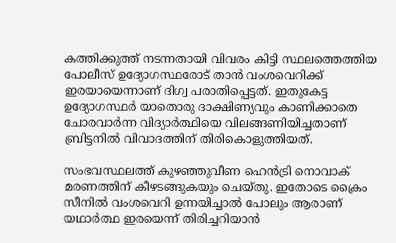കത്തിക്കുത്ത് നടന്നതായി വിവരം കിട്ടി സ്ഥലത്തെത്തിയ പോലീസ് ഉദ്യോഗസ്ഥരോട് താന്‍ വംശവെറിക്ക് ഇരയായെന്നാണ് ദിഗ്വ പരാതിപ്പെട്ടത്. ഇതുകേട്ട ഉദ്യോഗസ്ഥര്‍ യാതൊരു ദാക്ഷിണ്യവും കാണിക്കാതെ ചോരവാര്‍ന്ന വിദ്യാര്‍ത്ഥിയെ വിലങ്ങണിയിച്ചതാണ് ബ്രിട്ടനില്‍ വിവാദത്തിന് തിരികൊളുത്തിയത്.

സംഭവസ്ഥലത്ത് കുഴഞ്ഞുവീണ ഹെന്‍ട്രി നൊവാക് മരണത്തിന് കീഴടങ്ങുകയും ചെയ്തു. ഇതോടെ ക്രൈം സീനില്‍ വംശവെറി ഉന്നയിച്ചാല്‍ പോലും ആരാണ് യഥാര്‍ത്ഥ ഇരയെന്ന് തിരിച്ചറിയാന്‍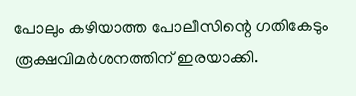പോലും കഴിയാത്ത പോലീസിന്റെ ഗതികേടും രൂക്ഷവിമര്‍ശനത്തിന് ഇരയാക്കി.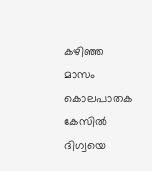കഴിഞ്ഞ മാസം കൊലപാതക കേസില്‍ ദിഗ്വയെ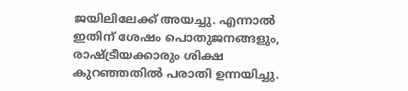ജയിലിലേക്ക് അയച്ചു. എന്നാല്‍ ഇതിന് ശേഷം പൊതുജനങ്ങളും, രാഷ്ട്രീയക്കാരും ശിക്ഷ കുറഞ്ഞതില്‍ പരാതി ഉന്നയിച്ചു.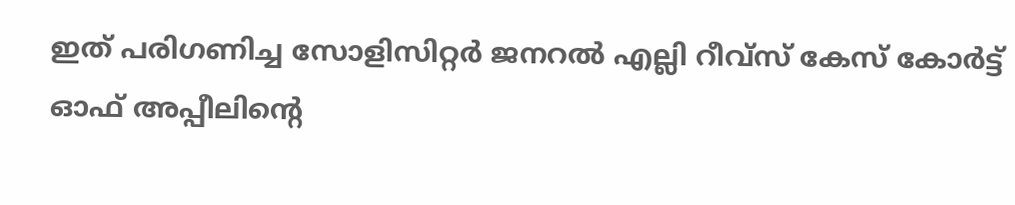ഇത് പരിഗണിച്ച സോളിസിറ്റര്‍ ജനറല്‍ എല്ലി റീവ്‌സ് കേസ് കോര്‍ട്ട് ഓഫ് അപ്പീലിന്റെ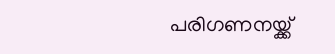പരിഗണനയ്ക്ക്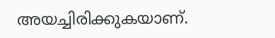അയച്ചിരിക്കുകയാണ്.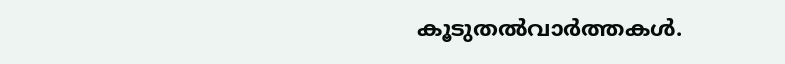കൂടുതല്‍വാര്‍ത്തകള്‍.